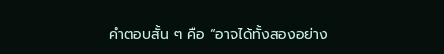คำตอบสั้น ๆ คือ “อาจได้ทั้งสองอย่าง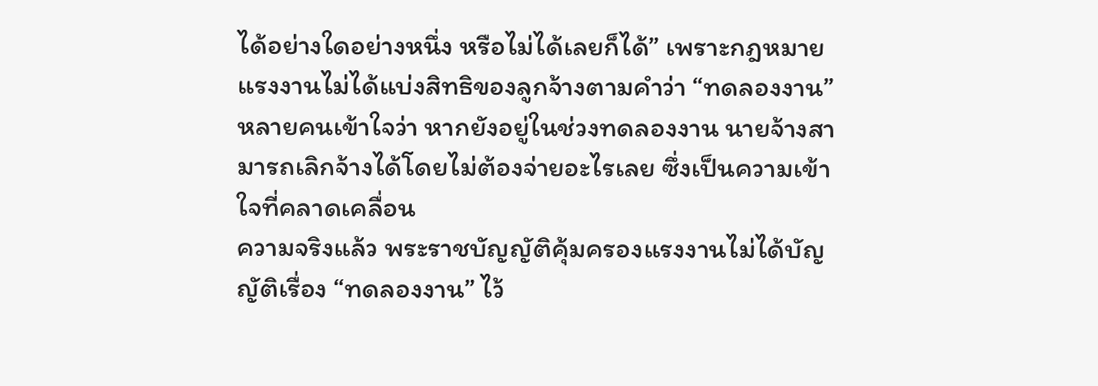ได้อย่างใดอย่างหนึ่ง หรือไม่ได้เลยก็ได้” เพราะกฎหมายแรงงานไม่ได้แบ่งสิทธิของลูกจ้างตามคำว่า “ทดลองงาน”
หลายคนเข้าใจว่า หากยังอยู่ในช่วงทดลองงาน นายจ้างสามารถเลิกจ้างได้โดยไม่ต้องจ่ายอะไรเลย ซึ่งเป็นความเข้าใจที่คลาดเคลื่อน
ความจริงแล้ว พระราชบัญญัติคุ้มครองแรงงานไม่ได้บัญญัติเรื่อง “ทดลองงาน” ไว้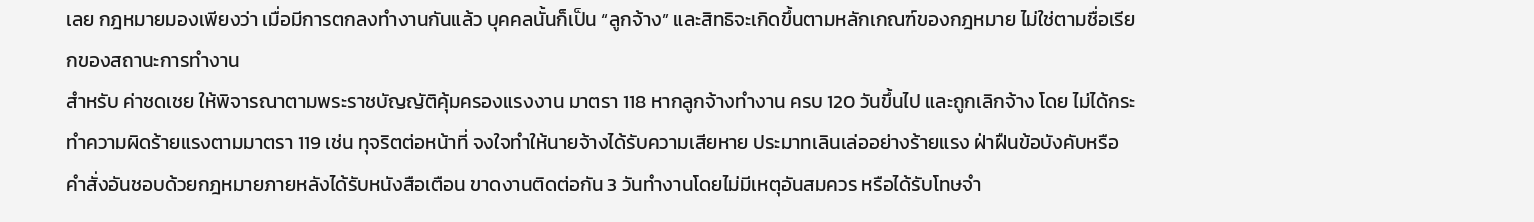เลย กฎหมายมองเพียงว่า เมื่อมีการตกลงทำงานกันแล้ว บุคคลนั้นก็เป็น “ลูกจ้าง” และสิทธิจะเกิดขึ้นตามหลักเกณฑ์ของกฎหมาย ไม่ใช่ตามชื่อเรียกของสถานะการทำงาน
สำหรับ ค่าชดเชย ให้พิจารณาตามพระราชบัญญัติคุ้มครองแรงงาน มาตรา 118 หากลูกจ้างทำงาน ครบ 120 วันขึ้นไป และถูกเลิกจ้าง โดย ไม่ได้กระทำความผิดร้ายแรงตามมาตรา 119 เช่น ทุจริตต่อหน้าที่ จงใจทำให้นายจ้างได้รับความเสียหาย ประมาทเลินเล่ออย่างร้ายแรง ฝ่าฝืนข้อบังคับหรือคำสั่งอันชอบด้วยกฎหมายภายหลังได้รับหนังสือเตือน ขาดงานติดต่อกัน 3 วันทำงานโดยไม่มีเหตุอันสมควร หรือได้รับโทษจำ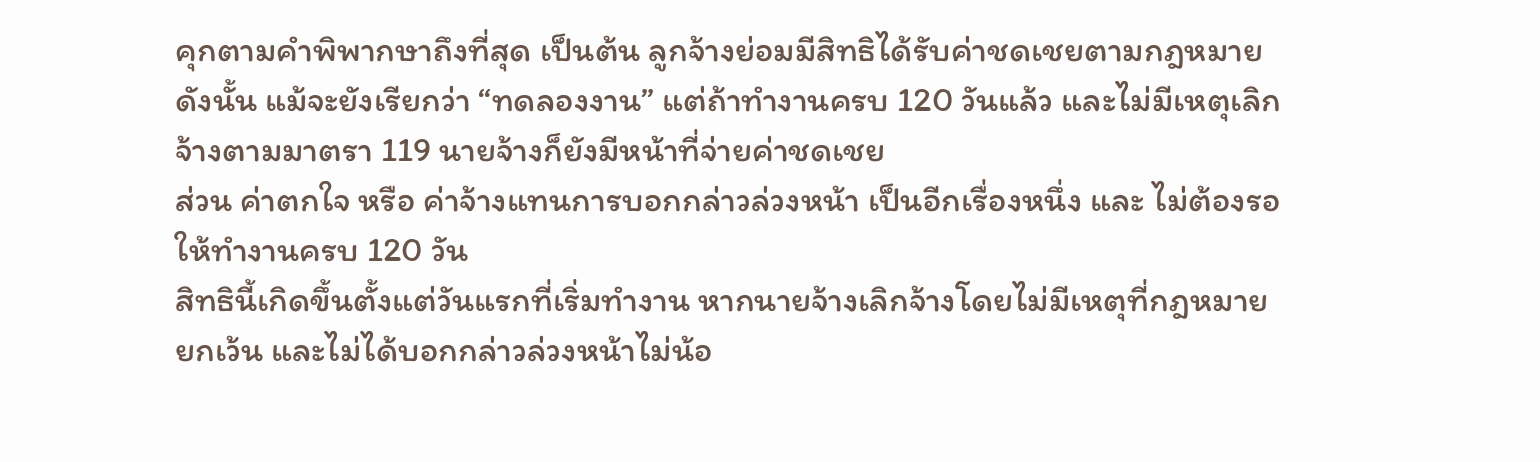คุกตามคำพิพากษาถึงที่สุด เป็นต้น ลูกจ้างย่อมมีสิทธิได้รับค่าชดเชยตามกฎหมาย
ดังนั้น แม้จะยังเรียกว่า “ทดลองงาน” แต่ถ้าทำงานครบ 120 วันแล้ว และไม่มีเหตุเลิกจ้างตามมาตรา 119 นายจ้างก็ยังมีหน้าที่จ่ายค่าชดเชย
ส่วน ค่าตกใจ หรือ ค่าจ้างแทนการบอกกล่าวล่วงหน้า เป็นอีกเรื่องหนึ่ง และ ไม่ต้องรอให้ทำงานครบ 120 วัน
สิทธินี้เกิดขึ้นตั้งแต่วันแรกที่เริ่มทำงาน หากนายจ้างเลิกจ้างโดยไม่มีเหตุที่กฎหมายยกเว้น และไม่ได้บอกกล่าวล่วงหน้าไม่น้อ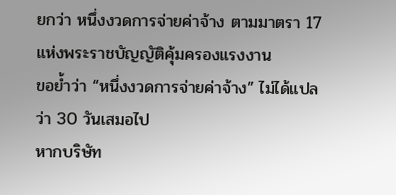ยกว่า หนึ่งงวดการจ่ายค่าจ้าง ตามมาตรา 17 แห่งพระราชบัญญัติคุ้มครองแรงงาน
ขอย้ำว่า “หนึ่งงวดการจ่ายค่าจ้าง” ไม่ได้แปลว่า 30 วันเสมอไป
หากบริษัท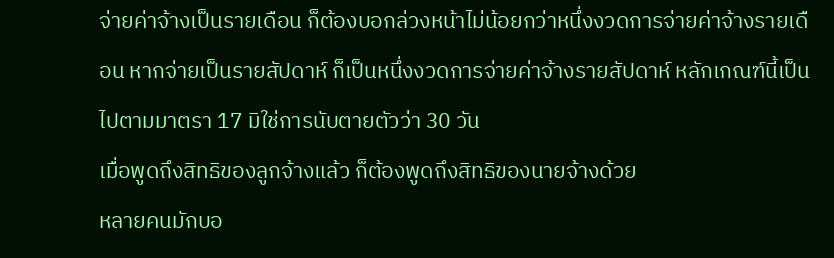จ่ายค่าจ้างเป็นรายเดือน ก็ต้องบอกล่วงหน้าไม่น้อยกว่าหนึ่งงวดการจ่ายค่าจ้างรายเดือน หากจ่ายเป็นรายสัปดาห์ ก็เป็นหนึ่งงวดการจ่ายค่าจ้างรายสัปดาห์ หลักเกณฑ์นี้เป็นไปตามมาตรา 17 มิใช่การนับตายตัวว่า 30 วัน
เมื่อพูดถึงสิทธิของลูกจ้างแล้ว ก็ต้องพูดถึงสิทธิของนายจ้างด้วย
หลายคนมักบอ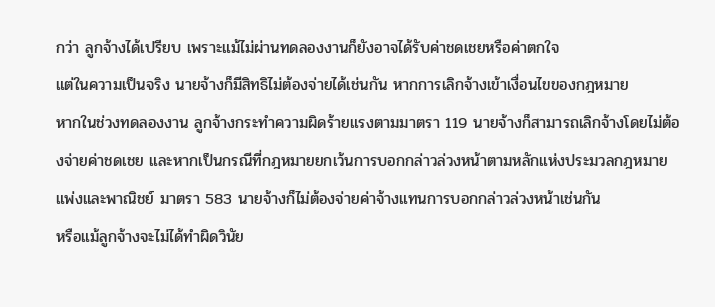กว่า ลูกจ้างได้เปรียบ เพราะแม้ไม่ผ่านทดลองงานก็ยังอาจได้รับค่าชดเชยหรือค่าตกใจ
แต่ในความเป็นจริง นายจ้างก็มีสิทธิไม่ต้องจ่ายได้เช่นกัน หากการเลิกจ้างเข้าเงื่อนไขของกฎหมาย
หากในช่วงทดลองงาน ลูกจ้างกระทำความผิดร้ายแรงตามมาตรา 119 นายจ้างก็สามารถเลิกจ้างโดยไม่ต้องจ่ายค่าชดเชย และหากเป็นกรณีที่กฎหมายยกเว้นการบอกกล่าวล่วงหน้าตามหลักแห่งประมวลกฎหมายแพ่งและพาณิชย์ มาตรา 583 นายจ้างก็ไม่ต้องจ่ายค่าจ้างแทนการบอกกล่าวล่วงหน้าเช่นกัน
หรือแม้ลูกจ้างจะไม่ได้ทำผิดวินัย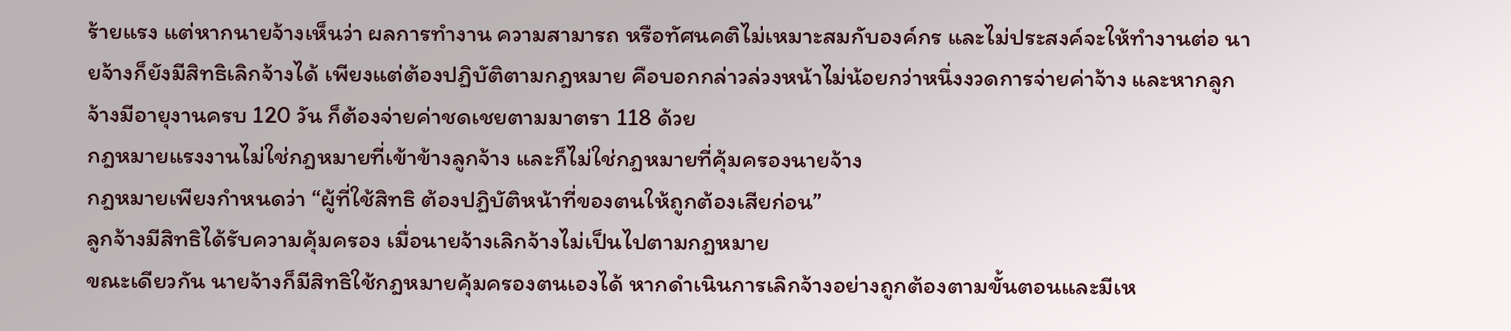ร้ายแรง แต่หากนายจ้างเห็นว่า ผลการทำงาน ความสามารถ หรือทัศนคติไม่เหมาะสมกับองค์กร และไม่ประสงค์จะให้ทำงานต่อ นายจ้างก็ยังมีสิทธิเลิกจ้างได้ เพียงแต่ต้องปฏิบัติตามกฎหมาย คือบอกกล่าวล่วงหน้าไม่น้อยกว่าหนึ่งงวดการจ่ายค่าจ้าง และหากลูกจ้างมีอายุงานครบ 120 วัน ก็ต้องจ่ายค่าชดเชยตามมาตรา 118 ด้วย
กฎหมายแรงงานไม่ใช่กฎหมายที่เข้าข้างลูกจ้าง และก็ไม่ใช่กฎหมายที่คุ้มครองนายจ้าง
กฎหมายเพียงกำหนดว่า “ผู้ที่ใช้สิทธิ ต้องปฏิบัติหน้าที่ของตนให้ถูกต้องเสียก่อน”
ลูกจ้างมีสิทธิได้รับความคุ้มครอง เมื่อนายจ้างเลิกจ้างไม่เป็นไปตามกฎหมาย
ขณะเดียวกัน นายจ้างก็มีสิทธิใช้กฎหมายคุ้มครองตนเองได้ หากดำเนินการเลิกจ้างอย่างถูกต้องตามขั้นตอนและมีเห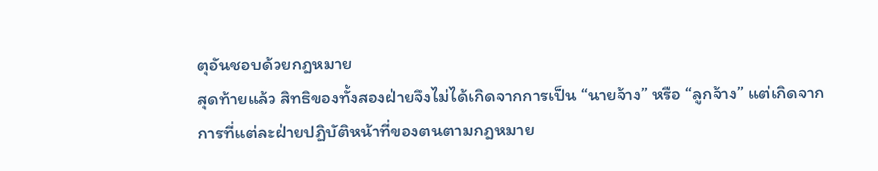ตุอันชอบด้วยกฎหมาย
สุดท้ายแล้ว สิทธิของทั้งสองฝ่ายจึงไม่ได้เกิดจากการเป็น “นายจ้าง” หรือ “ลูกจ้าง” แต่เกิดจากการที่แต่ละฝ่ายปฏิบัติหน้าที่ของตนตามกฎหมาย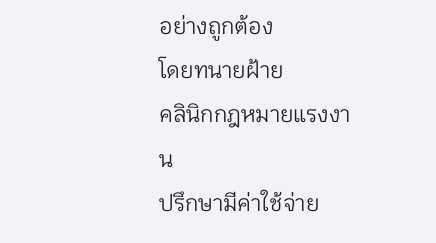อย่างถูกต้อง
โดยทนายฝ้าย
คลินิกกฎหมายแรงงาน
ปรึกษามีค่าใช้จ่าย